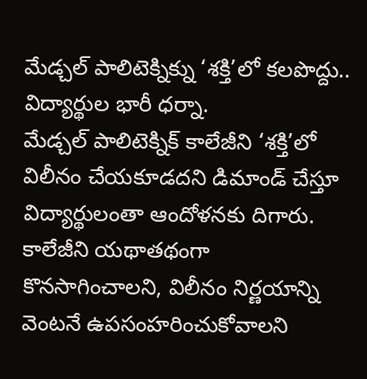మేడ్చల్ పాలిటెక్నిక్ను ‘శక్తి’లో కలపొద్దు.. విద్యార్థుల భారీ ధర్నా.
మేడ్చల్ పాలిటెక్నిక్ కాలేజీని ‘శక్తి’లో విలీనం చేయకూడదని డిమాండ్ చేస్తూ విద్యార్థులంతా ఆందోళనకు దిగారు. కాలేజీని యథాతథంగా కొనసాగించాలని, విలీనం నిర్ణయాన్ని వెంటనే ఉపసంహరించుకోవాలని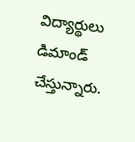విద్యార్థులు డిమాండ్ చేస్తున్నారు.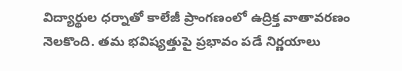విద్యార్థుల ధర్నాతో కాలేజీ ప్రాంగణంలో ఉద్రిక్త వాతావరణం నెలకొంది. తమ భవిష్యత్తుపై ప్రభావం పడే నిర్ణయాలు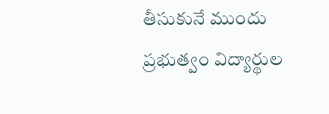తీసుకునే ముందు ప్రభుత్వం విద్యార్థుల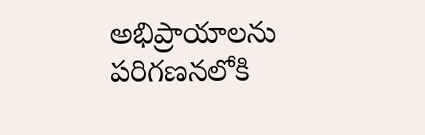అభిప్రాయాలను పరిగణనలోకి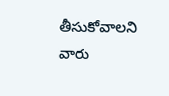తీసుకోవాలని వారు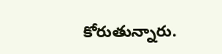కోరుతున్నారు.